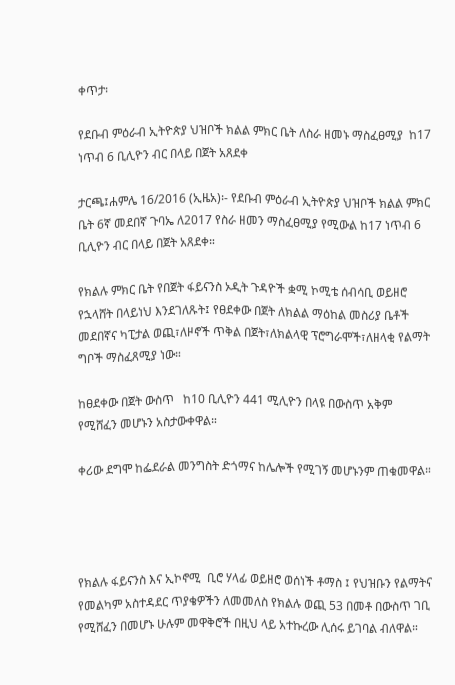ቀጥታ፡

የደቡብ ምዕራብ ኢትዮጵያ ህዝቦች ክልል ምክር ቤት ለስራ ዘመኑ ማስፈፀሚያ  ከ17 ነጥብ 6 ቢሊዮን ብር በላይ በጀት አጸደቀ

ታርጫ፤ሐምሌ 16/2016 (ኢዜአ)፡- የደቡብ ምዕራብ ኢትዮጵያ ህዝቦች ክልል ምክር ቤት 6ኛ መደበኛ ጉባኤ ለ2017 የስራ ዘመን ማስፈፀሚያ የሚውል ከ17 ነጥብ 6 ቢሊዮን ብር በላይ በጀት አጸደቀ።

የክልሉ ምክር ቤት የበጀት ፋይናንስ ኦዲት ጉዳዮች ቋሚ ኮሚቴ ሰብሳቢ ወይዘሮ የኋላሸት በላይነህ እንደገለጹት፤ የፀደቀው በጀት ለክልል ማዕከል መስሪያ ቤቶች መደበኛና ካፒታል ወጪ፣ለዞኖች ጥቅል በጀት፣ለክልላዊ ፕሮግራሞች፣ለዘላቂ የልማት ግቦች ማስፈጸሚያ ነው።

ከፀደቀው በጀት ውስጥ   ከ10 ቢሊዮን 441 ሚሊዮን በላዩ በውስጥ አቅም የሚሸፈን መሆኑን አስታውቀዋል።

ቀሪው ደግሞ ከፌደራል መንግስት ድጎማና ከሌሎች የሚገኝ መሆኑንም ጠቁመዋል።




የክልሉ ፋይናንስ እና ኢኮኖሚ  ቢሮ ሃላፊ ወይዘሮ ወሰነች ቶማስ ፤ የህዝቡን የልማትና የመልካም አስተዳደር ጥያቄዎችን ለመመለስ የክልሉ ወጪ 53 በመቶ በውስጥ ገቢ የሚሸፈን በመሆኑ ሁሉም መዋቅሮች በዚህ ላይ አተኩረው ሊሰሩ ይገባል ብለዋል።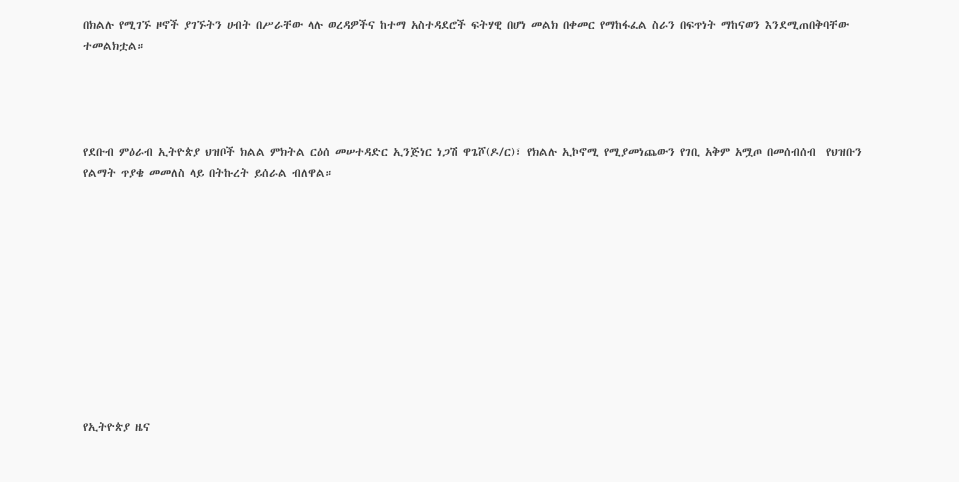በክልሉ የሚገኙ ዞኖች ያገኙትን ሀብት በሥራቸው ላሉ ወረዳዎችና ከተማ አስተዳደሮች ፍትሃዊ በሆነ መልክ በቀመር የማከፋፈል ስራን በፍጥነት ማከናወን እንደሚጠበቅባቸው ተመልክቷል።




የደቡብ ምዕራብ ኢትዮጵያ ህዝቦች ክልል ምክትል ርዕሰ መሠተዳድር ኢንጅነር ነጋሽ ዋጌሾ(ዶ/ር)፣ የክልሉ ኢኮኖሚ የሚያመነጨውን የገቢ አቅም አሟጦ በመሰብሰብ  የህዝቡን የልማት ጥያቄ መመለስ ላይ በትኩረት ይሰራል ብለዋል።











የኢትዮጵያ ዜና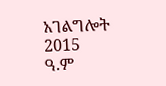አገልግሎት
2015
ዓ.ም